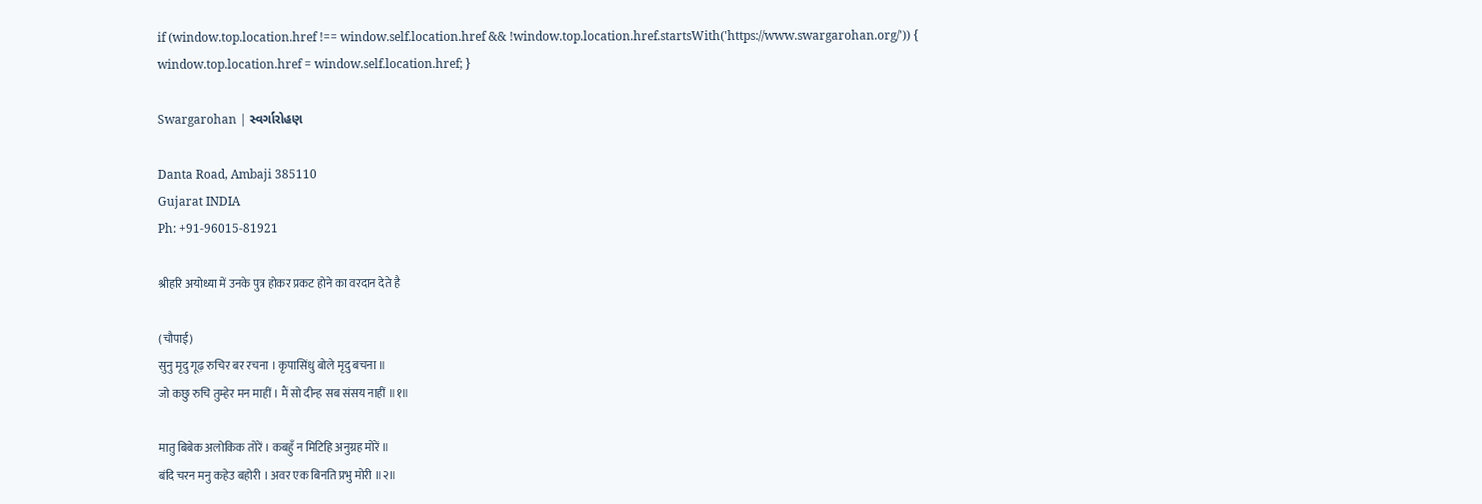if (window.top.location.href !== window.self.location.href && !window.top.location.href.startsWith('https://www.swargarohan.org/')) { window.top.location.href = window.self.location.href; }

Swargarohan | સ્વર્ગારોહણ

Danta Road, Ambaji 385110
Gujarat INDIA
Ph: +91-96015-81921

श्रीहरि अयोध्या में उनके पुत्र होकर प्रकट होने का वरदान देते है

(चौपाई)
सुनु मृदु गूढ़ रुचिर बर रचना । कृपासिंधु बोले मृदु बचना ॥
जो कछु रुचि तुम्हेर मन माहीं । मैं सो दीन्ह सब संसय नाहीं ॥१॥

मातु बिबेक अलोकिक तोरें । कबहुँ न मिटिहि अनुग्रह मोरें ॥
बंदि चरन मनु कहेउ बहोरी । अवर एक बिनति प्रभु मोरी ॥२॥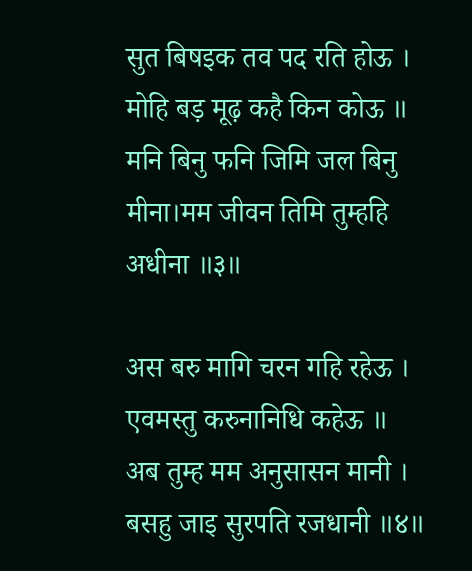सुत बिषइक तव पद रति होऊ । मोहि बड़ मूढ़ कहै किन कोऊ ॥
मनि बिनु फनि जिमि जल बिनु मीना।मम जीवन तिमि तुम्हहि अधीना ॥३॥

अस बरु मागि चरन गहि रहेऊ । एवमस्तु करुनानिधि कहेऊ ॥
अब तुम्ह मम अनुसासन मानी । बसहु जाइ सुरपति रजधानी ॥४॥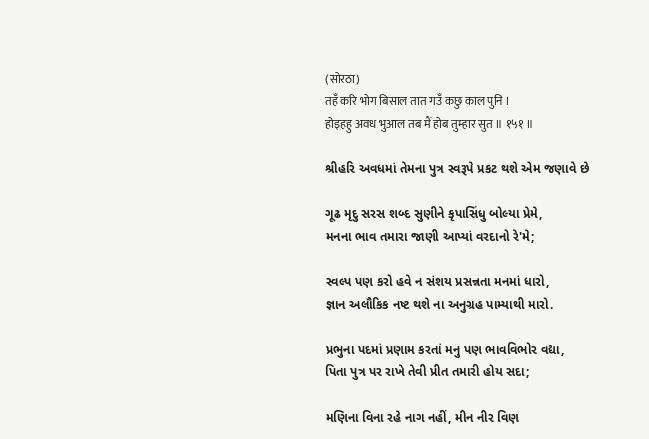(सोरठा)
तहँ करि भोग बिसाल तात गउँ कछु काल पुनि ।
होइहहु अवध भुआल तब मैं होब तुम्हार सुत ॥ १५१ ॥

શ્રીહરિ અવધમાં તેમના પુત્ર સ્વરૂપે પ્રકટ થશે એમ જણાવે છે

ગૂઢ મૃદુ સરસ શબ્દ સુણીને કૃપાસિંધુ બોલ્યા પ્રેમે,
મનના ભાવ તમારા જાણી આપ્યાં વરદાનો રે'મે;

સ્વલ્પ પણ કરો હવે ન સંશય પ્રસન્નતા મનમાં ધારો,
જ્ઞાન અલૌકિક નષ્ટ થશે ના અનુગ્રહ પામ્યાથી મારો.

પ્રભુના પદમાં પ્રણામ કરતાં મનુ પણ ભાવવિભોર વદ્યા,
પિતા પુત્ર પર રાખે તેવી પ્રીત તમારી હોય સદા;

મણિના વિના રહે નાગ નહીં, મીન નીર વિણ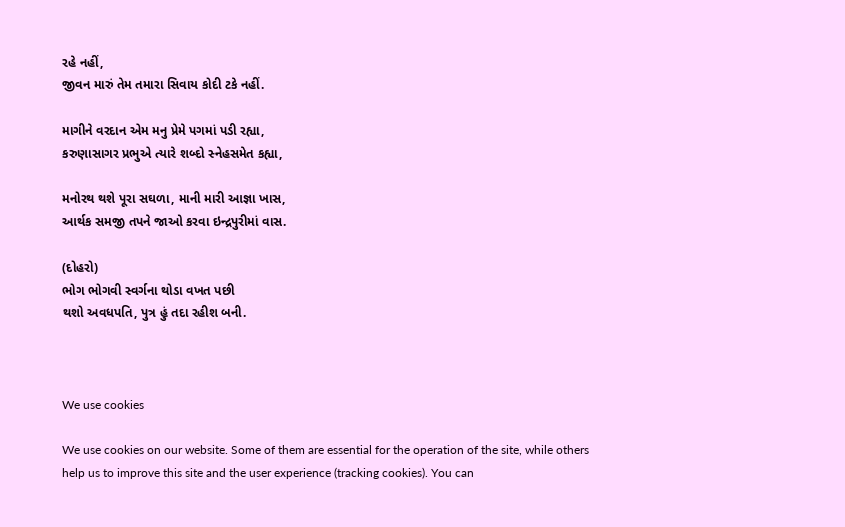રહે નહીં,
જીવન મારું તેમ તમારા સિવાય કોદી ટકે નહીં.

માગીને વરદાન એમ મનુ પ્રેમે પગમાં પડી રહ્યા,
કરુણાસાગર પ્રભુએ ત્યારે શબ્દો સ્નેહસમેત કહ્યા,

મનોરથ થશે પૂરા સઘળા, માની મારી આજ્ઞા ખાસ,
આર્થક સમજી તપને જાઓ કરવા ઇન્દ્રપુરીમાં વાસ.

(દોહરો)
ભોગ ભોગવી સ્વર્ગના થોડા વખત પછી
થશો અવધપતિ, પુત્ર હું તદા રહીશ બની.



We use cookies

We use cookies on our website. Some of them are essential for the operation of the site, while others help us to improve this site and the user experience (tracking cookies). You can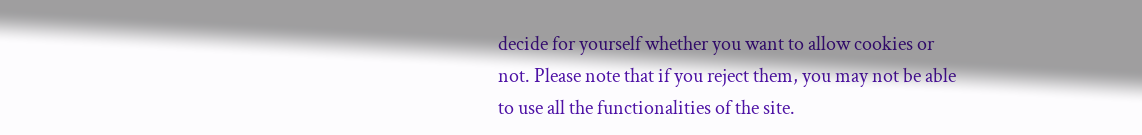decide for yourself whether you want to allow cookies or not. Please note that if you reject them, you may not be able to use all the functionalities of the site.